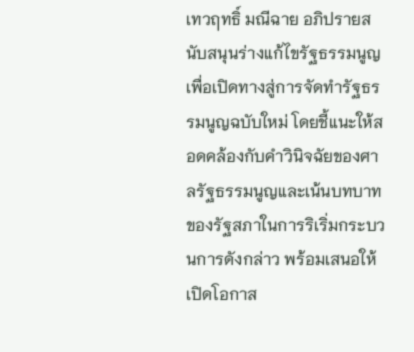เทวฤทธิ์ มณีฉาย อภิปรายสนับสนุนร่างแก้ไขรัฐธรรมนูญเพื่อเปิดทางสู่การจัดทำรัฐธรรมนูญฉบับใหม่ โดยชี้แนะให้สอดคล้องกับคำวินิจฉัยของศาลรัฐธรรมนูญและเน้นบทบาทของรัฐสภาในการริเริ่มกระบวนการดังกล่าว พร้อมเสนอให้เปิดโอกาส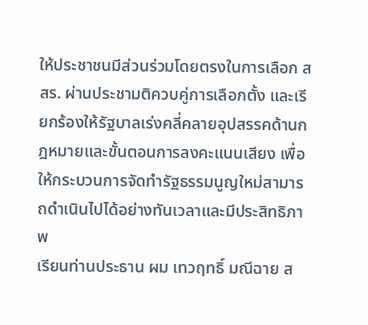ให้ประชาชนมีส่วนร่วมโดยตรงในการเลือก สสร. ผ่านประชามติควบคู่การเลือกตั้ง และเรียกร้องให้รัฐบาลเร่งคลี่คลายอุปสรรคด้านกฎหมายและขั้นตอนการลงคะแนนเสียง เพื่อให้กระบวนการจัดทำรัฐธรรมนูญใหม่สามารถดำเนินไปได้อย่างทันเวลาและมีประสิทธิภาพ
เรียนท่านประธาน ผม เทวฤทธิ์ มณีฉาย ส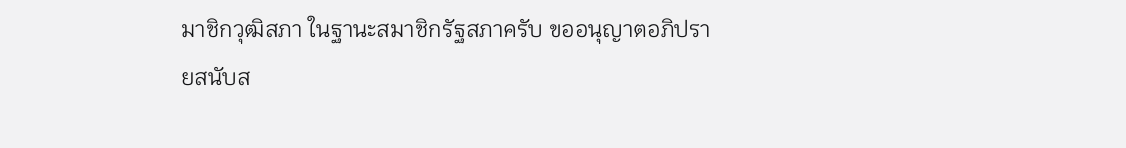มาชิกวุฒิสภา ในฐานะสมาชิกรัฐสภาครับ ขออนุญาตอภิปรายสนับส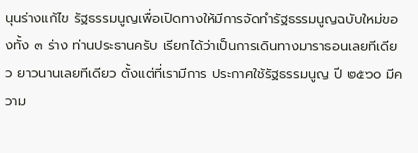นุนร่างแก้ไข รัฐธรรมนูญเพื่อเปิดทางให้มีการจัดทำรัฐธรรมนูญฉบับใหม่ของทั้ง ๓ ร่าง ท่านประธานครับ เรียกได้ว่าเป็นการเดินทางมาราธอนเลยทีเดียว ยาวนานเลยทีเดียว ตั้งแต่ที่เรามีการ ประกาศใช้รัฐธรรมนูญ ปี ๒๕๖๐ มีความ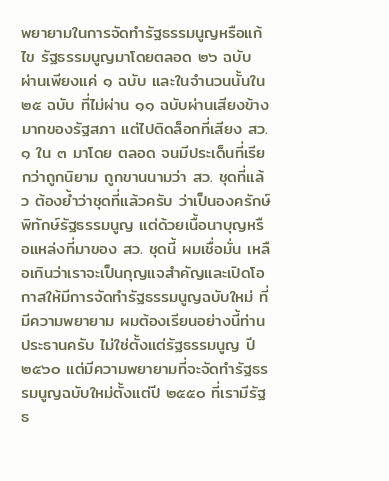พยายามในการจัดทำรัฐธรรมนูญหรือแก้ไข รัฐธรรมนูญมาโดยตลอด ๒๖ ฉบับ ผ่านเพียงแค่ ๑ ฉบับ และในจำนวนนั้นใน ๒๕ ฉบับ ที่ไม่ผ่าน ๑๑ ฉบับผ่านเสียงข้างมากของรัฐสภา แต่ไปติดล็อกที่เสียง สว. ๑ ใน ๓ มาโดย ตลอด จนมีประเด็นที่เรียกว่าถูกนิยาม ถูกขานนามว่า สว. ชุดที่แล้ว ต้องย้ำว่าชุดที่แล้วครับ ว่าเป็นองครักษ์พิทักษ์รัฐธรรมนูญ แต่ด้วยเนื้อนาบุญหรือแหล่งที่มาของ สว. ชุดนี้ ผมเชื่อมั่น เหลือเกินว่าเราจะเป็นกุญแจสำคัญและเปิดโอกาสให้มีการจัดทำรัฐธรรมนูญฉบับใหม่ ที่มีความพยายาม ผมต้องเรียนอย่างนี้ท่านประธานครับ ไม่ใช่ตั้งแต่รัฐธรรมนูญ ปี ๒๕๖๐ แต่มีความพยายามที่จะจัดทำรัฐธรรมนูญฉบับใหม่ตั้งแต่ปี ๒๕๕๐ ที่เรามีรัฐธ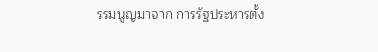รรมนูญมาจาก การรัฐประหารตั้ง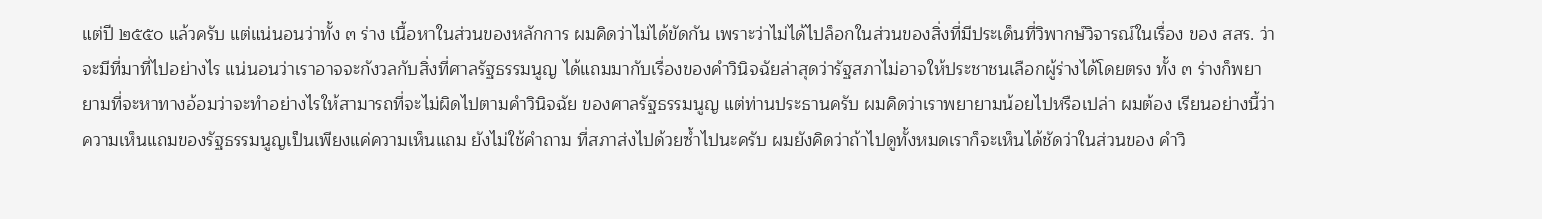แต่ปี ๒๕๕๐ แล้วครับ แต่แน่นอนว่าทั้ง ๓ ร่าง เนื้อหาในส่วนของหลักการ ผมคิดว่าไม่ได้ขัดกัน เพราะว่าไม่ได้ไปล็อกในส่วนของสิ่งที่มีประเด็นที่วิพากษ์วิจารณ์ในเรื่อง ของ สสร. ว่าจะมีที่มาที่ไปอย่างไร แน่นอนว่าเราอาจจะกังวลกับสิ่งที่ศาลรัฐธรรมนูญ ได้แถมมากับเรื่องของคำวินิจฉัยล่าสุดว่ารัฐสภาไม่อาจให้ประชาชนเลือกผู้ร่างได้โดยตรง ทั้ง ๓ ร่างก็พยายามที่จะหาทางอ้อมว่าจะทำอย่างไรให้สามารถที่จะไม่ผิดไปตามคำวินิจฉัย ของศาลรัฐธรรมนูญ แต่ท่านประธานครับ ผมคิดว่าเราพยายามน้อยไปหรือเปล่า ผมต้อง เรียนอย่างนี้ว่าความเห็นแถมของรัฐธรรมนูญเป็นเพียงแค่ความเห็นแถม ยังไม่ใช้คำถาม ที่สภาส่งไปด้วยซ้ำไปนะครับ ผมยังคิดว่าถ้าไปดูทั้งหมดเราก็จะเห็นได้ชัดว่าในส่วนของ คำวิ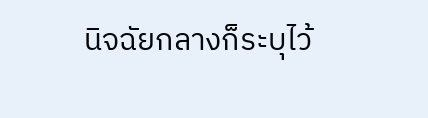นิจฉัยกลางก็ระบุไว้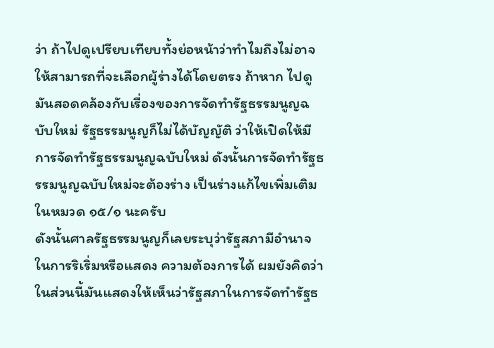ว่า ถ้าไปดูเปรียบเทียบทั้งย่อหน้าว่าทำไมถึงไม่อาจให้สามารถที่จะเลือกผู้ร่างได้โดยตรง ถ้าหาก ไปดูมันสอดคล้องกับเรื่องของการจัดทำรัฐธรรมนูญฉบับใหม่ รัฐธรรมนูญก็ไม่ได้บัญญัติ ว่าให้เปิดให้มีการจัดทำรัฐธรรมนูญฉบับใหม่ ดังนั้นการจัดทำรัฐธรรมนูญฉบับใหม่จะต้องร่าง เป็นร่างแก้ไขเพิ่มเติมในหมวด ๑๕/๑ นะครับ
ดังนั้นศาลรัฐธรรมนูญก็เลยระบุว่ารัฐสภามีอำนาจในการริเริ่มหรือแสดง ความต้องการได้ ผมยังคิดว่าในส่วนนี้มันแสดงให้เห็นว่ารัฐสภาในการจัดทำรัฐธ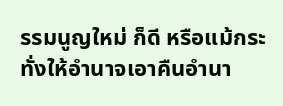รรมนูญใหม่ ก็ดี หรือแม้กระทั่งให้อำนาจเอาคืนอำนา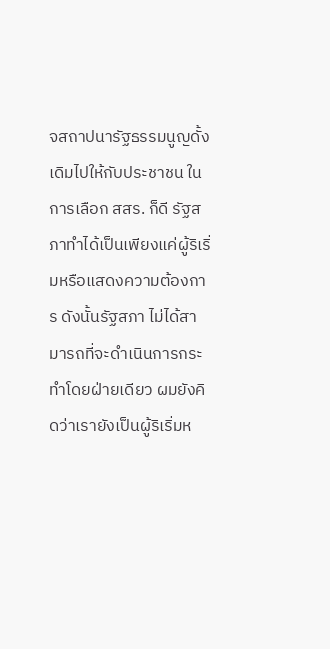จสถาปนารัฐธรรมนูญดั้งเดิมไปให้กับประชาชน ในการเลือก สสร. ก็ดี รัฐสภาทำได้เป็นเพียงแค่ผู้ริเริ่มหรือแสดงความต้องการ ดังนั้นรัฐสภา ไม่ได้สามารถที่จะดำเนินการกระทำโดยฝ่ายเดียว ผมยังคิดว่าเรายังเป็นผู้ริเริ่มห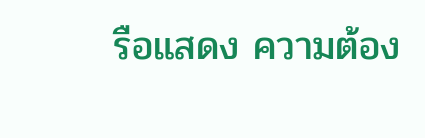รือแสดง ความต้อง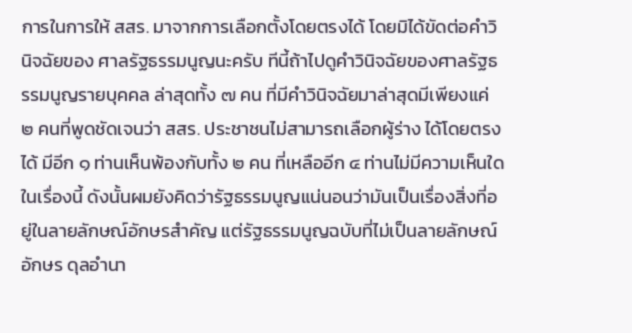การในการให้ สสร. มาจากการเลือกตั้งโดยตรงได้ โดยมิได้ขัดต่อคำวินิจฉัยของ ศาลรัฐธรรมนูญนะครับ ทีนี้ถ้าไปดูคำวินิจฉัยของศาลรัฐธรรมนูญรายบุคคล ล่าสุดทั้ง ๗ คน ที่มีคำวินิจฉัยมาล่าสุดมีเพียงแค่ ๒ คนที่พูดชัดเจนว่า สสร. ประชาชนไม่สามารถเลือกผู้ร่าง ได้โดยตรงได้ มีอีก ๑ ท่านเห็นพ้องกับทั้ง ๒ คน ที่เหลืออีก ๔ ท่านไม่มีความเห็นใดในเรื่องนี้ ดังนั้นผมยังคิดว่ารัฐธรรมนูญแน่นอนว่ามันเป็นเรื่องสิ่งที่อยู่ในลายลักษณ์อักษรสำคัญ แต่รัฐธรรมนูญฉบับที่ไม่เป็นลายลักษณ์อักษร ดุลอำนา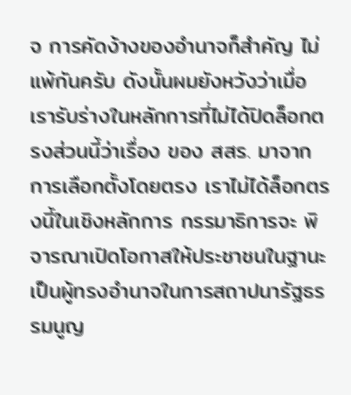จ การคัดง้างของอำนาจก็สำคัญ ไม่แพ้กันครับ ดังนั้นผมยังหวังว่าเมื่อเรารับร่างในหลักการที่ไม่ได้ปิดล็อกตรงส่วนนี้ว่าเรื่อง ของ สสร. มาจากการเลือกตั้งโดยตรง เราไม่ได้ล็อกตรงนี้ในเชิงหลักการ กรรมาธิการจะ พิจารณาเปิดโอกาสให้ประชาชนในฐานะเป็นผู้ทรงอำนาจในการสถาปนารัฐธรรมนูญ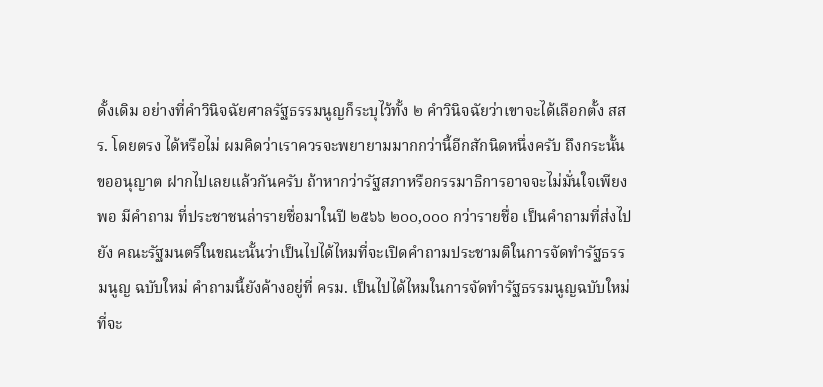ดั้งเดิม อย่างที่คำวินิจฉัยศาลรัฐธรรมนูญก็ระบุไว้ทั้ง ๒ คำวินิจฉัยว่าเขาจะได้เลือกตั้ง สสร. โดยตรง ได้หรือไม่ ผมคิดว่าเราควรจะพยายามมากกว่านี้อีกสักนิดหนึ่งครับ ถึงกระนั้นขออนุญาต ฝากไปเลยแล้วกันครับ ถ้าหากว่ารัฐสภาหรือกรรมาธิการอาจจะไม่มั่นใจเพียงพอ มีคำถาม ที่ประชาชนล่ารายชื่อมาในปี ๒๕๖๖ ๒๐๐,๐๐๐ กว่ารายชื่อ เป็นคำถามที่ส่งไปยัง คณะรัฐมนตรีในขณะนั้นว่าเป็นไปได้ไหมที่จะเปิดคำถามประชามติในการจัดทำรัฐธรรมนูญ ฉบับใหม่ คำถามนี้ยังค้างอยู่ที่ ครม. เป็นไปได้ไหมในการจัดทำรัฐธรรมนูญฉบับใหม่ ที่จะ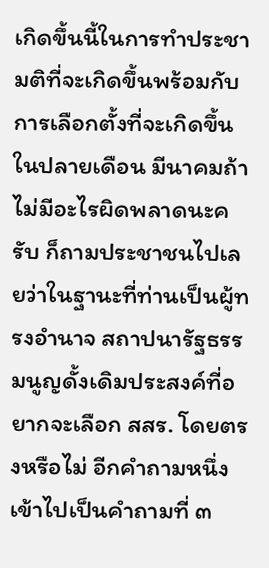เกิดขึ้นนี้ในการทำประชามติที่จะเกิดขึ้นพร้อมกับการเลือกตั้งที่จะเกิดขึ้นในปลายเดือน มีนาคมถ้าไม่มีอะไรผิดพลาดนะครับ ก็ถามประชาชนไปเลยว่าในฐานะที่ท่านเป็นผู้ทรงอำนาจ สถาปนารัฐธรรมนูญดั้งเดิมประสงค์ที่อยากจะเลือก สสร. โดยตรงหรือไม่ อีกคำถามหนึ่ง เข้าไปเป็นคำถามที่ ๓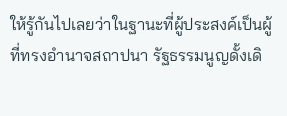ให้รู้กันไปเลยว่าในฐานะที่ผู้ประสงค์เป็นผู้ที่ทรงอำนาจสถาปนา รัฐธรรมนูญดั้งเดิ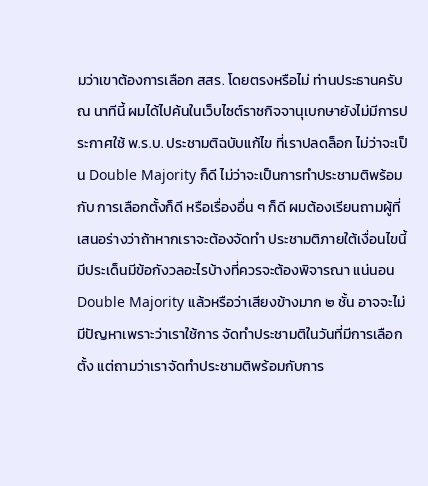มว่าเขาต้องการเลือก สสร. โดยตรงหรือไม่ ท่านประธานครับ ณ นาทีนี้ ผมได้ไปค้นในเว็บไซต์ราชกิจจานุเบกษายังไม่มีการประกาศใช้ พ.ร.บ. ประชามติฉบับแก้ไข ที่เราปลดล็อก ไม่ว่าจะเป็น Double Majority ก็ดี ไม่ว่าจะเป็นการทำประชามติพร้อมกับ การเลือกตั้งก็ดี หรือเรื่องอื่น ๆ ก็ดี ผมต้องเรียนถามผู้ที่เสนอร่างว่าถ้าหากเราจะต้องจัดทำ ประชามติภายใต้เงื่อนไขนี้มีประเด็นมีข้อกังวลอะไรบ้างที่ควรจะต้องพิจารณา แน่นอน Double Majority แล้วหรือว่าเสียงข้างมาก ๒ ชั้น อาจจะไม่มีปัญหาเพราะว่าเราใช้การ จัดทำประชามติในวันที่มีการเลือกตั้ง แต่ถามว่าเราจัดทำประชามติพร้อมกับการ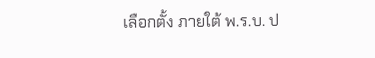เลือกตั้ง ภายใต้ พ.ร.บ. ป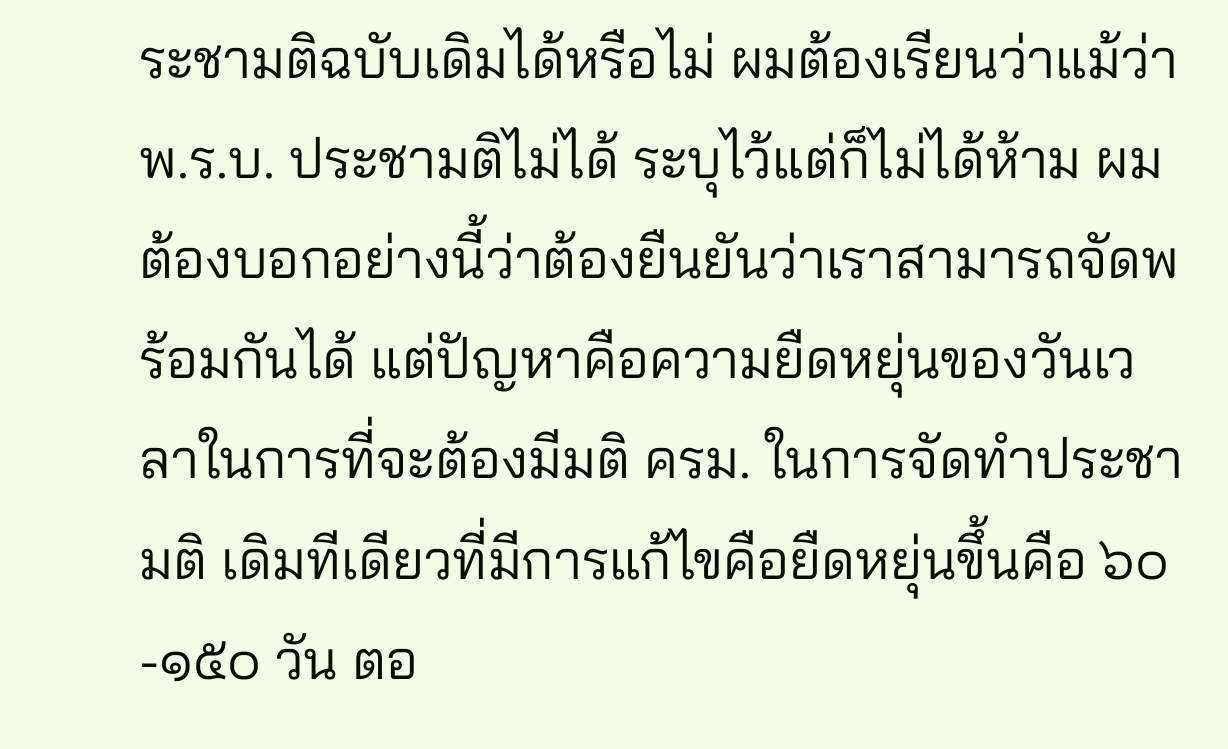ระชามติฉบับเดิมได้หรือไม่ ผมต้องเรียนว่าแม้ว่า พ.ร.บ. ประชามติไม่ได้ ระบุไว้แต่ก็ไม่ได้ห้าม ผมต้องบอกอย่างนี้ว่าต้องยืนยันว่าเราสามารถจัดพร้อมกันได้ แต่ปัญหาคือความยืดหยุ่นของวันเวลาในการที่จะต้องมีมติ ครม. ในการจัดทำประชามติ เดิมทีเดียวที่มีการแก้ไขคือยืดหยุ่นขึ้นคือ ๖๐-๑๕๐ วัน ตอ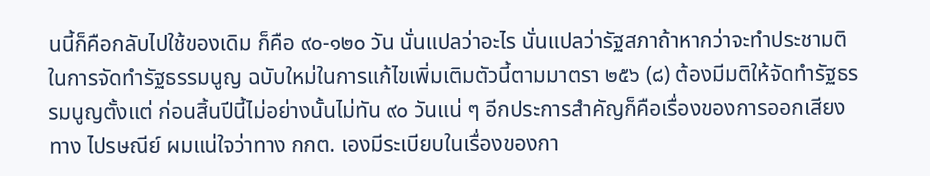นนี้ก็คือกลับไปใช้ของเดิม ก็คือ ๙๐-๑๒๐ วัน นั่นแปลว่าอะไร นั่นแปลว่ารัฐสภาถ้าหากว่าจะทำประชามติในการจัดทำรัฐธรรมนูญ ฉบับใหม่ในการแก้ไขเพิ่มเติมตัวนี้ตามมาตรา ๒๕๖ (๘) ต้องมีมติให้จัดทำรัฐธรรมนูญตั้งแต่ ก่อนสิ้นปีนี้ไม่อย่างนั้นไม่ทัน ๙๐ วันแน่ ๆ อีกประการสำคัญก็คือเรื่องของการออกเสียงทาง ไปรษณีย์ ผมแน่ใจว่าทาง กกต. เองมีระเบียบในเรื่องของกา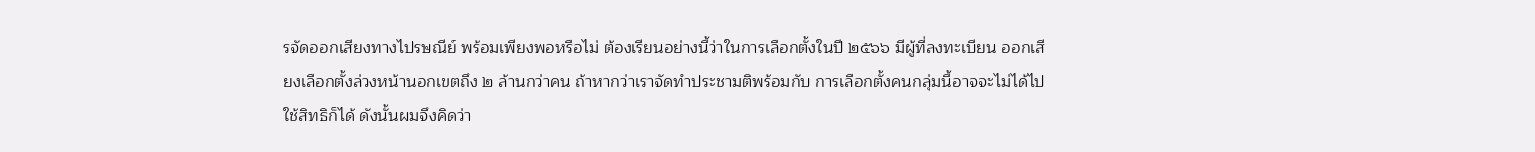รจัดออกเสียงทางไปรษณีย์ พร้อมเพียงพอหรือไม่ ต้องเรียนอย่างนี้ว่าในการเลือกตั้งในปี ๒๕๖๖ มีผู้ที่ลงทะเบียน ออกเสียงเลือกตั้งล่วงหน้านอกเขตถึง ๒ ล้านกว่าคน ถ้าหากว่าเราจัดทำประชามติพร้อมกับ การเลือกตั้งคนกลุ่มนี้อาจจะไม่ได้ไปใช้สิทธิก็ได้ ดังนั้นผมจึงคิดว่า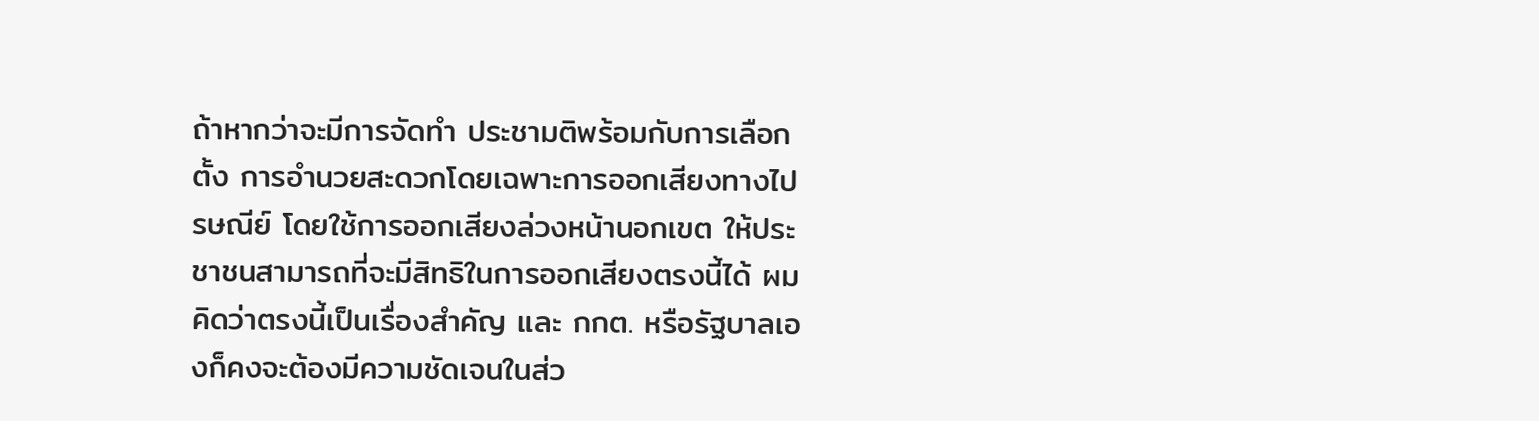ถ้าหากว่าจะมีการจัดทำ ประชามติพร้อมกับการเลือกตั้ง การอำนวยสะดวกโดยเฉพาะการออกเสียงทางไปรษณีย์ โดยใช้การออกเสียงล่วงหน้านอกเขต ให้ประชาชนสามารถที่จะมีสิทธิในการออกเสียงตรงนี้ได้ ผมคิดว่าตรงนี้เป็นเรื่องสำคัญ และ กกต. หรือรัฐบาลเองก็คงจะต้องมีความชัดเจนในส่ว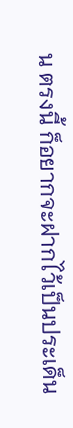น ตรงนี้ ก็อยากจะฝากไว้เป็นประเด็น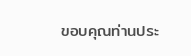ขอบคุณท่านประ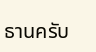ธานครับ